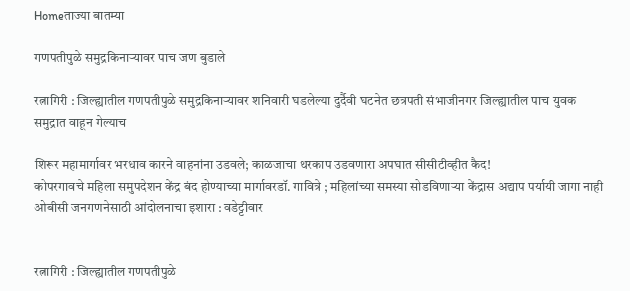Homeताज्या बातम्या

गणपतीपुळे समुद्रकिनार्‍यावर पाच जण बुडाले

रत्नागिरी : जिल्ह्यातील गणपतीपुळे समुद्रकिनार्‍यावर शनिवारी घडलेल्या दुर्दैवी घटनेत छत्रपती संभाजीनगर जिल्ह्यातील पाच युवक समुद्रात वाहून गेल्याच

शिरूर महामार्गावर भरधाव कारने वाहनांना उडवले; काळजाचा थरकाप उडवणारा अपघात सीसीटीव्हीत कैद!
कोपरगावचे महिला समुपदेशन केंद्र बंद होण्याच्या मार्गावरडॉ. गावित्रे ; महिलांच्या समस्या सोडविणाऱ्या केंद्रास अद्याप पर्यायी जागा नाही
ओबीसी जनगणनेसाठी आंदोलनाचा इशारा : वडेट्टीवार


रत्नागिरी : जिल्ह्यातील गणपतीपुळे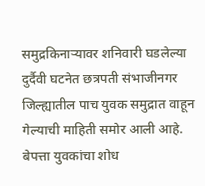समुद्रकिनार्‍यावर शनिवारी घडलेल्या दुर्दैवी घटनेत छत्रपती संभाजीनगर जिल्ह्यातील पाच युवक समुद्रात वाहून गेल्याची माहिती समोर आली आहे. बेपत्ता युवकांचा शोध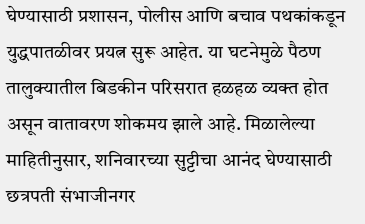घेण्यासाठी प्रशासन, पोलीस आणि बचाव पथकांकडून युद्धपातळीवर प्रयत्न सुरू आहेत. या घटनेमुळे पैठण तालुक्यातील बिडकीन परिसरात हळहळ व्यक्त होत असून वातावरण शोकमय झाले आहे. मिळालेल्या माहितीनुसार, शनिवारच्या सुट्टीचा आनंद घेण्यासाठी छत्रपती संभाजीनगर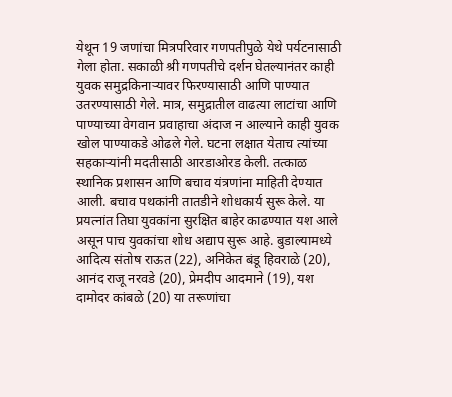येथून 19 जणांचा मित्रपरिवार गणपतीपुळे येथे पर्यटनासाठी गेला होता. सकाळी श्री गणपतीचे दर्शन घेतल्यानंतर काही युवक समुद्रकिनार्‍यावर फिरण्यासाठी आणि पाण्यात उतरण्यासाठी गेले. मात्र, समुद्रातील वाढत्या लाटांचा आणि पाण्याच्या वेगवान प्रवाहाचा अंदाज न आल्याने काही युवक खोल पाण्याकडे ओढले गेले. घटना लक्षात येताच त्यांच्या सहकार्‍यांनी मदतीसाठी आरडाओरड केली. तत्काळ स्थानिक प्रशासन आणि बचाव यंत्रणांना माहिती देण्यात आली. बचाव पथकांनी तातडीने शोधकार्य सुरू केले. या प्रयत्नांत तिघा युवकांना सुरक्षित बाहेर काढण्यात यश आले असून पाच युवकांचा शोध अद्याप सुरू आहे. बुडाल्यामध्ये आदित्य संतोष राऊत (22), अनिकेत बंडू हिवराळे (20), आनंद राजू नरवडे (20), प्रेमदीप आदमाने (19), यश दामोदर कांबळे (20) या तरूणांचा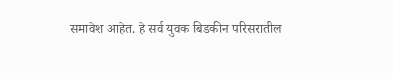समावेश आहेत. हे सर्व युवक बिडकीन परिसरातील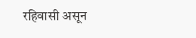रहिवासी असून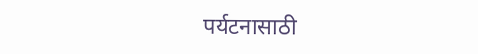पर्यटनासाठी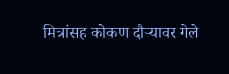मित्रांसह कोकण दौर्‍यावर गेले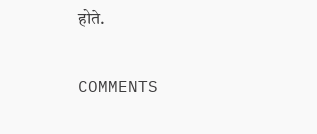होते.

COMMENTS